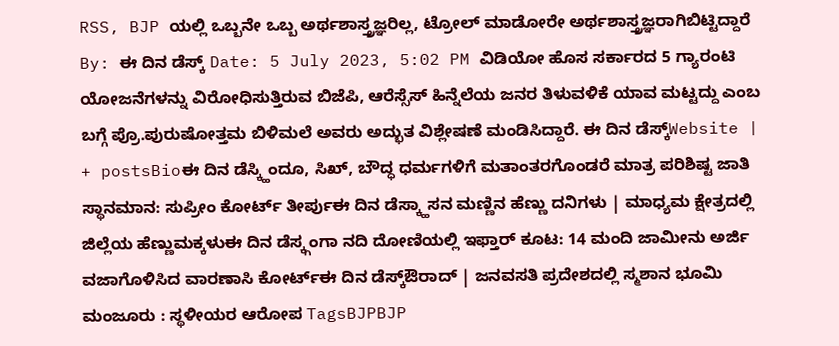RSS, BJP ಯಲ್ಲಿ ಒಬ್ಬನೇ ಒಬ್ಬ ಅರ್ಥಶಾಸ್ತ್ರಜ್ಞರಿಲ್ಲ, ಟ್ರೋಲ್ ಮಾಡೋರೇ ಅರ್ಥಶಾಸ್ತ್ರಜ್ಞರಾಗಿಬಿಟ್ಟಿದ್ದಾರೆ By: ಈ ದಿನ ಡೆಸ್ಕ್ Date: 5 July 2023, 5:02 PM ವಿಡಿಯೋ ಹೊಸ ಸರ್ಕಾರದ 5 ಗ್ಯಾರಂಟಿ ಯೋಜನೆಗಳನ್ನು ವಿರೋಧಿಸುತ್ತಿರುವ ಬಿಜೆಪಿ, ಆರೆಸ್ಸೆಸ್ ಹಿನ್ನೆಲೆಯ ಜನರ ತಿಳುವಳಿಕೆ ಯಾವ ಮಟ್ಟದ್ದು ಎಂಬ ಬಗ್ಗೆ ಪ್ರೊ.ಪುರುಷೋತ್ತಮ ಬಿಳಿಮಲೆ ಅವರು ಅದ್ಭುತ ವಿಶ್ಲೇಷಣೆ ಮಂಡಿಸಿದ್ದಾರೆ. ಈ ದಿನ ಡೆಸ್ಕ್Website | + postsBioಈ ದಿನ ಡೆಸ್ಕ್ಹಿಂದೂ, ಸಿಖ್, ಬೌದ್ಧ ಧರ್ಮಗಳಿಗೆ ಮತಾಂತರಗೊಂಡರೆ ಮಾತ್ರ ಪರಿಶಿಷ್ಟ ಜಾತಿ ಸ್ಥಾನಮಾನ: ಸುಪ್ರೀಂ ಕೋರ್ಟ್ ತೀರ್ಪುಈ ದಿನ ಡೆಸ್ಕ್ಹಾಸನ ಮಣ್ಣಿನ ಹೆಣ್ಣು ದನಿಗಳು | ಮಾಧ್ಯಮ ಕ್ಷೇತ್ರದಲ್ಲಿ ಜಿಲ್ಲೆಯ ಹೆಣ್ಣುಮಕ್ಕಳುಈ ದಿನ ಡೆಸ್ಕ್ಗಂಗಾ ನದಿ ದೋಣಿಯಲ್ಲಿ ಇಫ್ತಾರ್ ಕೂಟ: 14 ಮಂದಿ ಜಾಮೀನು ಅರ್ಜಿ ವಜಾಗೊಳಿಸಿದ ವಾರಣಾಸಿ ಕೋರ್ಟ್ಈ ದಿನ ಡೆಸ್ಕ್ಔರಾದ್ | ಜನವಸತಿ ಪ್ರದೇಶದಲ್ಲಿ ಸ್ಮಶಾನ ಭೂಮಿ ಮಂಜೂರು : ಸ್ಥಳೀಯರ ಆರೋಪ TagsBJPBJP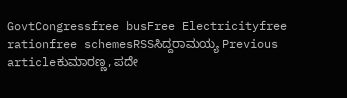GovtCongressfree busFree Electricityfree rationfree schemesRSSಸಿದ್ದರಾಮಯ್ಯ Previous articleಕುಮಾರಣ್ಣ, ಪದೇ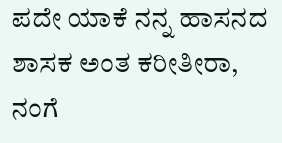ಪದೇ ಯಾಕೆ ನನ್ನ ಹಾಸನದ ಶಾಸಕ ಅಂತ ಕರೀತೀರಾ, ನಂಗೆ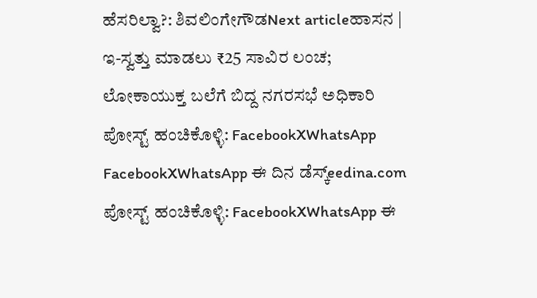ಹೆಸರಿಲ್ವಾ?: ಶಿವಲಿಂಗೇಗೌಡNext articleಹಾಸನ | ಇ-ಸ್ವತ್ತು ಮಾಡಲು ₹25 ಸಾವಿರ ಲಂಚ; ಲೋಕಾಯುಕ್ತ ಬಲೆಗೆ ಬಿದ್ದ ನಗರಸಭೆ ಅಧಿಕಾರಿ ಪೋಸ್ಟ್ ಹಂಚಿಕೊಳ್ಳಿ: FacebookXWhatsApp FacebookXWhatsApp ಈ ದಿನ ಡೆಸ್ಕ್eedina.com ಪೋಸ್ಟ್ ಹಂಚಿಕೊಳ್ಳಿ: FacebookXWhatsApp ಈ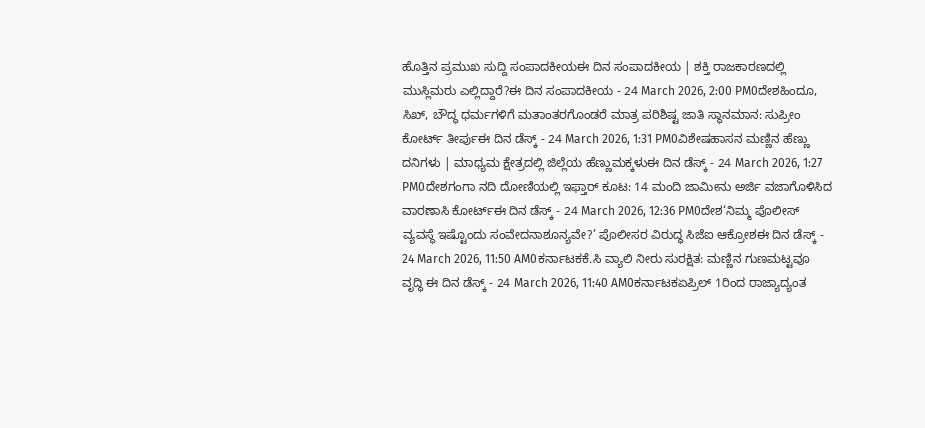ಹೊತ್ತಿನ ಪ್ರಮುಖ ಸುದ್ದಿ ಸಂಪಾದಕೀಯಈ ದಿನ ಸಂಪಾದಕೀಯ | ಶಕ್ತಿ ರಾಜಕಾರಣದಲ್ಲಿ ಮುಸ್ಲಿಮರು ಎಲ್ಲಿದ್ದಾರೆ?ಈ ದಿನ ಸಂಪಾದಕೀಯ - 24 March 2026, 2:00 PM0ದೇಶಹಿಂದೂ, ಸಿಖ್, ಬೌದ್ಧ ಧರ್ಮಗಳಿಗೆ ಮತಾಂತರಗೊಂಡರೆ ಮಾತ್ರ ಪರಿಶಿಷ್ಟ ಜಾತಿ ಸ್ಥಾನಮಾನ: ಸುಪ್ರೀಂ ಕೋರ್ಟ್ ತೀರ್ಪುಈ ದಿನ ಡೆಸ್ಕ್ - 24 March 2026, 1:31 PM0ವಿಶೇಷಹಾಸನ ಮಣ್ಣಿನ ಹೆಣ್ಣು ದನಿಗಳು | ಮಾಧ್ಯಮ ಕ್ಷೇತ್ರದಲ್ಲಿ ಜಿಲ್ಲೆಯ ಹೆಣ್ಣುಮಕ್ಕಳುಈ ದಿನ ಡೆಸ್ಕ್ - 24 March 2026, 1:27 PM0ದೇಶಗಂಗಾ ನದಿ ದೋಣಿಯಲ್ಲಿ ಇಫ್ತಾರ್ ಕೂಟ: 14 ಮಂದಿ ಜಾಮೀನು ಅರ್ಜಿ ವಜಾಗೊಳಿಸಿದ ವಾರಣಾಸಿ ಕೋರ್ಟ್ಈ ದಿನ ಡೆಸ್ಕ್ - 24 March 2026, 12:36 PM0ದೇಶ‘ನಿಮ್ಮ ಪೊಲೀಸ್ ವ್ಯವಸ್ಥೆ ಇಷ್ಟೊಂದು ಸಂವೇದನಾಶೂನ್ಯವೇ?’ ಪೊಲೀಸರ ವಿರುದ್ಧ ಸಿಜೆಐ ಆಕ್ರೋಶಈ ದಿನ ಡೆಸ್ಕ್ - 24 March 2026, 11:50 AM0ಕರ್ನಾಟಕಕೆ.ಸಿ ವ್ಯಾಲಿ ನೀರು ಸುರಕ್ಷಿತ: ಮಣ್ಣಿನ ಗುಣಮಟ್ಟವೂ ವೃದ್ಧಿ ಈ ದಿನ ಡೆಸ್ಕ್ - 24 March 2026, 11:40 AM0ಕರ್ನಾಟಕಏಪ್ರಿಲ್ 1ರಿಂದ ರಾಜ್ಯಾದ್ಯಂತ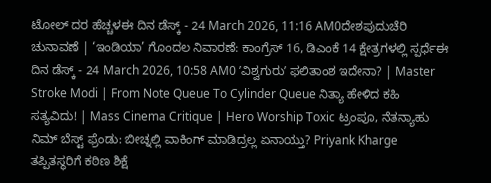ಟೋಲ್ ದರ ಹೆಚ್ಚಳಈ ದಿನ ಡೆಸ್ಕ್ - 24 March 2026, 11:16 AM0ದೇಶಪುದುಚೆರಿ ಚುನಾವಣೆ | ‘ಇಂಡಿಯಾ’ ಗೊಂದಲ ನಿವಾರಣೆ: ಕಾಂಗ್ರೆಸ್ 16, ಡಿಎಂಕೆ 14 ಕ್ಷೇತ್ರಗಳಲ್ಲಿ ಸ್ಪರ್ಧೆಈ ದಿನ ಡೆಸ್ಕ್ - 24 March 2026, 10:58 AM0 ʼವಿಶ್ವಗುರುʼ ಫಲಿತಾಂಶ ಇದೇನಾ? | Master Stroke Modi | From Note Queue To Cylinder Queue ನಿತ್ಯಾ ಹೇಳಿದ ಕಹಿ ಸತ್ಯವಿದು! | Mass Cinema Critique | Hero Worship Toxic ಟ್ರಂಪೂ, ನೆತನ್ಯಾಹು ನಿಮ್ ಬೆಸ್ಟ್ ಫ್ರೆಂಡು: ಬೀಚ್ನಲ್ಲಿ ವಾಕಿಂಗ್ ಮಾಡಿದ್ರಲ್ಲ ಏನಾಯ್ತು? Priyank Kharge ತಪ್ಪಿತಸ್ಥರಿಗೆ ಕಠಿಣ ಶಿಕ್ಷೆ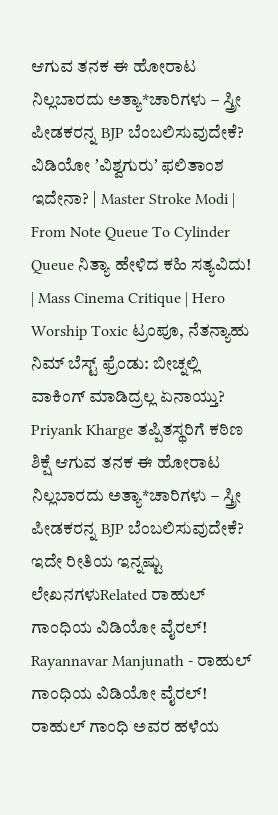ಆಗುವ ತನಕ ಈ ಹೋರಾಟ ನಿಲ್ಲಬಾರದು ಅತ್ಯಾ*ಚಾರಿಗಳು – ಸ್ತ್ರೀ ಪೀಡಕರನ್ನ BJP ಬೆಂಬಲಿಸುವುದೇಕೆ? ವಿಡಿಯೋ ʼವಿಶ್ವಗುರುʼ ಫಲಿತಾಂಶ ಇದೇನಾ? | Master Stroke Modi | From Note Queue To Cylinder Queue ನಿತ್ಯಾ ಹೇಳಿದ ಕಹಿ ಸತ್ಯವಿದು! | Mass Cinema Critique | Hero Worship Toxic ಟ್ರಂಪೂ, ನೆತನ್ಯಾಹು ನಿಮ್ ಬೆಸ್ಟ್ ಫ್ರೆಂಡು: ಬೀಚ್ನಲ್ಲಿ ವಾಕಿಂಗ್ ಮಾಡಿದ್ರಲ್ಲ ಏನಾಯ್ತು? Priyank Kharge ತಪ್ಪಿತಸ್ಥರಿಗೆ ಕಠಿಣ ಶಿಕ್ಷೆ ಆಗುವ ತನಕ ಈ ಹೋರಾಟ ನಿಲ್ಲಬಾರದು ಅತ್ಯಾ*ಚಾರಿಗಳು – ಸ್ತ್ರೀ ಪೀಡಕರನ್ನ BJP ಬೆಂಬಲಿಸುವುದೇಕೆ? ಇದೇ ರೀತಿಯ ಇನ್ನಷ್ಟು ಲೇಖನಗಳುRelated ರಾಹುಲ್ ಗಾಂಧಿಯ ವಿಡಿಯೋ ವೈರಲ್! Rayannavar Manjunath - ರಾಹುಲ್ ಗಾಂಧಿಯ ವಿಡಿಯೋ ವೈರಲ್! ರಾಹುಲ್ ಗಾಂಧಿ ಅವರ ಹಳೆಯ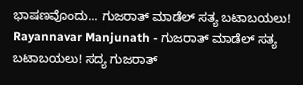ಭಾಷಣವೊಂದು... ಗುಜರಾತ್ ಮಾಡೆಲ್ ಸತ್ಯ ಬಟಾಬಯಲು! Rayannavar Manjunath - ಗುಜರಾತ್ ಮಾಡೆಲ್ ಸತ್ಯ ಬಟಾಬಯಲು! ಸದ್ಯ ಗುಜರಾತ್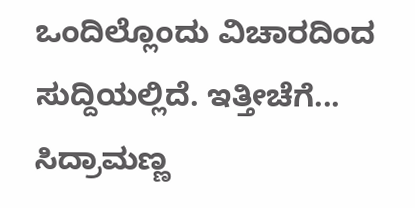ಒಂದಿಲ್ಲೊಂದು ವಿಚಾರದಿಂದ ಸುದ್ದಿಯಲ್ಲಿದೆ. ಇತ್ತೀಚೆಗೆ... ಸಿದ್ರಾಮಣ್ಣ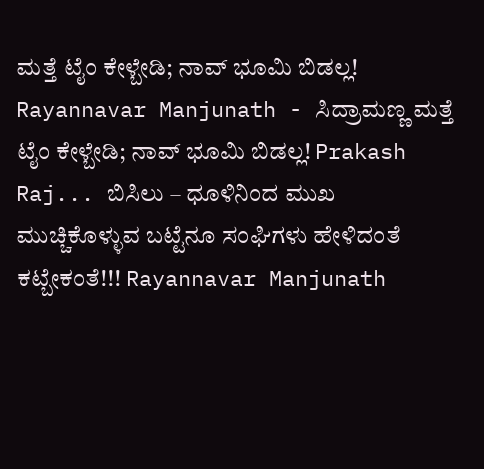ಮತ್ತೆ ಟೈಂ ಕೇಳ್ಬೇಡಿ; ನಾವ್ ಭೂಮಿ ಬಿಡಲ್ಲ! Rayannavar Manjunath - ಸಿದ್ರಾಮಣ್ಣ ಮತ್ತೆ ಟೈಂ ಕೇಳ್ಬೇಡಿ; ನಾವ್ ಭೂಮಿ ಬಿಡಲ್ಲ! Prakash Raj... ಬಿಸಿಲು – ಧೂಳಿನಿಂದ ಮುಖ ಮುಚ್ಚಿಕೊಳ್ಳುವ ಬಟ್ಟೆನೂ ಸಂಘಿಗಳು ಹೇಳಿದಂತೆ ಕಟ್ಬೇಕಂತೆ!!! Rayannavar Manjunath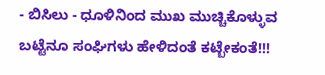- ಬಿಸಿಲು - ಧೂಳಿನಿಂದ ಮುಖ ಮುಚ್ಚಿಕೊಳ್ಳುವ ಬಟ್ಟೆನೂ ಸಂಘಿಗಳು ಹೇಳಿದಂತೆ ಕಟ್ಬೇಕಂತೆ!!!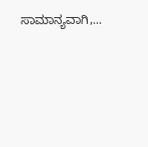ಸಾಮಾನ್ಯವಾಗಿ,...